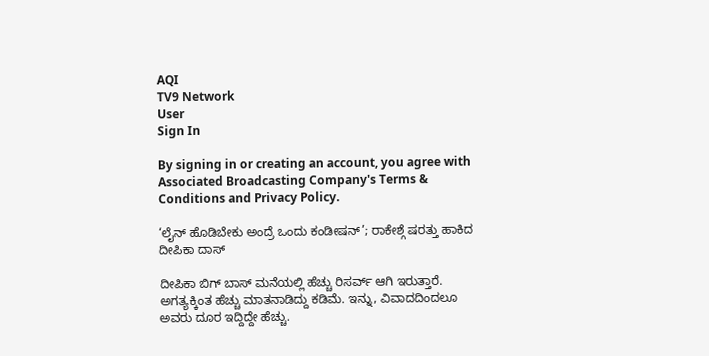AQI
TV9 Network
User
Sign In

By signing in or creating an account, you agree with Associated Broadcasting Company's Terms & Conditions and Privacy Policy.

‘ಲೈನ್ ಹೊಡಿಬೇಕು ಅಂದ್ರೆ ಒಂದು ಕಂಡೀಷನ್’; ರಾಕೇಶ್ಗೆ ಷರತ್ತು ಹಾಕಿದ ದೀಪಿಕಾ ದಾಸ್

ದೀಪಿಕಾ ಬಿಗ್ ಬಾಸ್ ಮನೆಯಲ್ಲಿ ಹೆಚ್ಚು ರಿಸರ್ವ್ ಆಗಿ ಇರುತ್ತಾರೆ. ಅಗತ್ಯಕ್ಕಿಂತ ಹೆಚ್ಚು ಮಾತನಾಡಿದ್ದು ಕಡಿಮೆ. ಇನ್ನು, ವಿವಾದದಿಂದಲೂ ಅವರು ದೂರ ಇದ್ದಿದ್ದೇ ಹೆಚ್ಚು.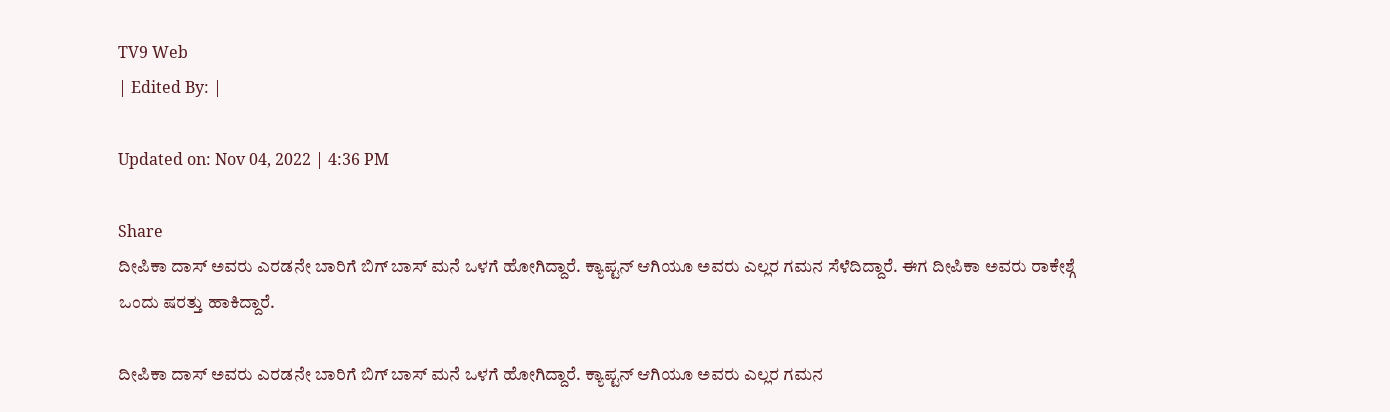TV9 Web
| Edited By: |

Updated on: Nov 04, 2022 | 4:36 PM

Share
ದೀಪಿಕಾ ದಾಸ್ ಅವರು ಎರಡನೇ ಬಾರಿಗೆ ಬಿಗ್ ಬಾಸ್ ಮನೆ ಒಳಗೆ ಹೋಗಿದ್ದಾರೆ. ಕ್ಯಾಪ್ಟನ್ ಆಗಿಯೂ ಅವರು ಎಲ್ಲರ ಗಮನ ಸೆಳೆದಿದ್ದಾರೆ. ಈಗ ದೀಪಿಕಾ ಅವರು ರಾಕೇಶ್ಗೆ ಒಂದು ಷರತ್ತು ಹಾಕಿದ್ದಾರೆ.

ದೀಪಿಕಾ ದಾಸ್ ಅವರು ಎರಡನೇ ಬಾರಿಗೆ ಬಿಗ್ ಬಾಸ್ ಮನೆ ಒಳಗೆ ಹೋಗಿದ್ದಾರೆ. ಕ್ಯಾಪ್ಟನ್ ಆಗಿಯೂ ಅವರು ಎಲ್ಲರ ಗಮನ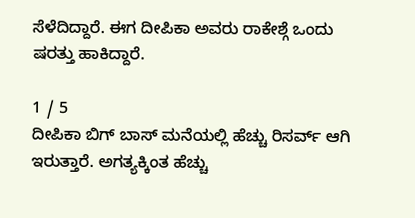ಸೆಳೆದಿದ್ದಾರೆ. ಈಗ ದೀಪಿಕಾ ಅವರು ರಾಕೇಶ್ಗೆ ಒಂದು ಷರತ್ತು ಹಾಕಿದ್ದಾರೆ.

1 / 5
ದೀಪಿಕಾ ಬಿಗ್ ಬಾಸ್ ಮನೆಯಲ್ಲಿ ಹೆಚ್ಚು ರಿಸರ್ವ್ ಆಗಿ ಇರುತ್ತಾರೆ. ಅಗತ್ಯಕ್ಕಿಂತ ಹೆಚ್ಚು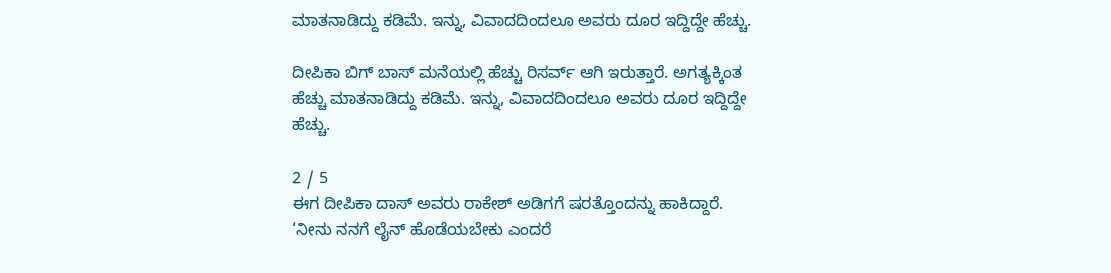ಮಾತನಾಡಿದ್ದು ಕಡಿಮೆ. ಇನ್ನು, ವಿವಾದದಿಂದಲೂ ಅವರು ದೂರ ಇದ್ದಿದ್ದೇ ಹೆಚ್ಚು.

ದೀಪಿಕಾ ಬಿಗ್ ಬಾಸ್ ಮನೆಯಲ್ಲಿ ಹೆಚ್ಚು ರಿಸರ್ವ್ ಆಗಿ ಇರುತ್ತಾರೆ. ಅಗತ್ಯಕ್ಕಿಂತ ಹೆಚ್ಚು ಮಾತನಾಡಿದ್ದು ಕಡಿಮೆ. ಇನ್ನು, ವಿವಾದದಿಂದಲೂ ಅವರು ದೂರ ಇದ್ದಿದ್ದೇ ಹೆಚ್ಚು.

2 / 5
ಈಗ ದೀಪಿಕಾ ದಾಸ್ ಅವರು ರಾಕೇಶ್ ಅಡಿಗಗೆ ಷರತ್ತೊಂದನ್ನು ಹಾಕಿದ್ದಾರೆ. ‘ನೀನು ನನಗೆ ಲೈನ್ ಹೊಡೆಯಬೇಕು ಎಂದರೆ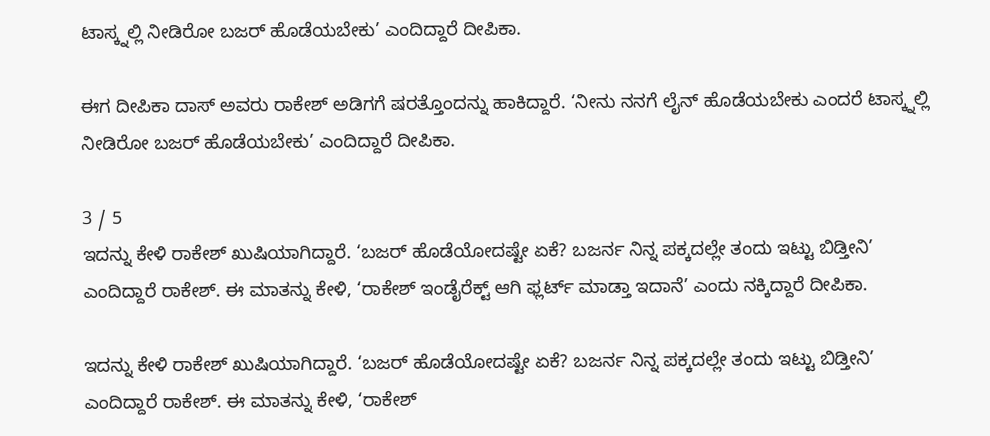ಟಾಸ್ಕ್ನಲ್ಲಿ ನೀಡಿರೋ ಬಜರ್ ಹೊಡೆಯಬೇಕು’ ಎಂದಿದ್ದಾರೆ ದೀಪಿಕಾ.

ಈಗ ದೀಪಿಕಾ ದಾಸ್ ಅವರು ರಾಕೇಶ್ ಅಡಿಗಗೆ ಷರತ್ತೊಂದನ್ನು ಹಾಕಿದ್ದಾರೆ. ‘ನೀನು ನನಗೆ ಲೈನ್ ಹೊಡೆಯಬೇಕು ಎಂದರೆ ಟಾಸ್ಕ್ನಲ್ಲಿ ನೀಡಿರೋ ಬಜರ್ ಹೊಡೆಯಬೇಕು’ ಎಂದಿದ್ದಾರೆ ದೀಪಿಕಾ.

3 / 5
ಇದನ್ನು ಕೇಳಿ ರಾಕೇಶ್ ಖುಷಿಯಾಗಿದ್ದಾರೆ. ‘ಬಜರ್ ಹೊಡೆಯೋದಷ್ಟೇ ಏಕೆ? ಬಜರ್ನ ನಿನ್ನ ಪಕ್ಕದಲ್ಲೇ ತಂದು ಇಟ್ಟು ಬಿಡ್ತೀನಿ’ ಎಂದಿದ್ದಾರೆ ರಾಕೇಶ್. ಈ ಮಾತನ್ನು ಕೇಳಿ, ‘ರಾಕೇಶ್ ಇಂಡೈರೆಕ್ಟ್ ಆಗಿ ಫ್ಲರ್ಟ್ ಮಾಡ್ತಾ ಇದಾನೆ’ ಎಂದು ನಕ್ಕಿದ್ದಾರೆ ದೀಪಿಕಾ.

ಇದನ್ನು ಕೇಳಿ ರಾಕೇಶ್ ಖುಷಿಯಾಗಿದ್ದಾರೆ. ‘ಬಜರ್ ಹೊಡೆಯೋದಷ್ಟೇ ಏಕೆ? ಬಜರ್ನ ನಿನ್ನ ಪಕ್ಕದಲ್ಲೇ ತಂದು ಇಟ್ಟು ಬಿಡ್ತೀನಿ’ ಎಂದಿದ್ದಾರೆ ರಾಕೇಶ್. ಈ ಮಾತನ್ನು ಕೇಳಿ, ‘ರಾಕೇಶ್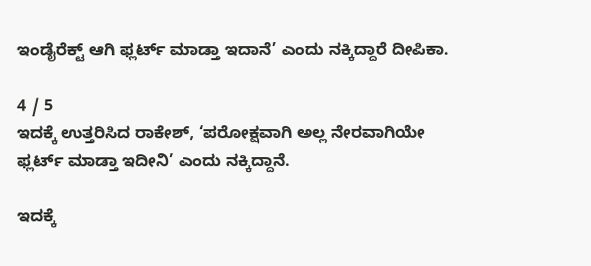ಇಂಡೈರೆಕ್ಟ್ ಆಗಿ ಫ್ಲರ್ಟ್ ಮಾಡ್ತಾ ಇದಾನೆ’ ಎಂದು ನಕ್ಕಿದ್ದಾರೆ ದೀಪಿಕಾ.

4 / 5
ಇದಕ್ಕೆ ಉತ್ತರಿಸಿದ ರಾಕೇಶ್, ‘ಪರೋಕ್ಷವಾಗಿ ಅಲ್ಲ ನೇರವಾಗಿಯೇ ಫ್ಲರ್ಟ್ ಮಾಡ್ತಾ ಇದೀನಿ’ ಎಂದು ನಕ್ಕಿದ್ದಾನೆ.

ಇದಕ್ಕೆ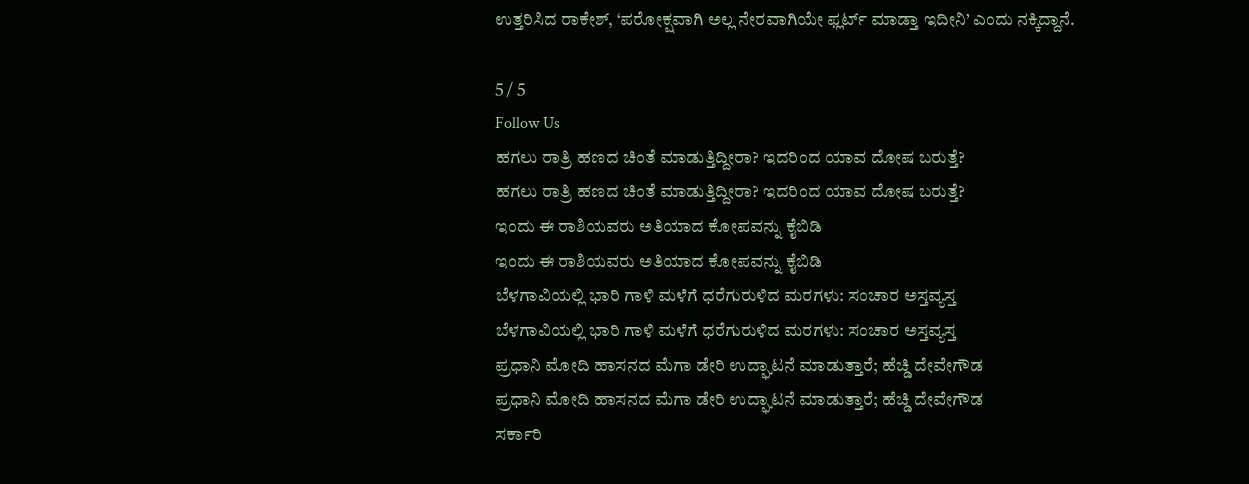ಉತ್ತರಿಸಿದ ರಾಕೇಶ್, ‘ಪರೋಕ್ಷವಾಗಿ ಅಲ್ಲ ನೇರವಾಗಿಯೇ ಫ್ಲರ್ಟ್ ಮಾಡ್ತಾ ಇದೀನಿ’ ಎಂದು ನಕ್ಕಿದ್ದಾನೆ.

5 / 5
Follow Us
ಹಗಲು ರಾತ್ರಿ ಹಣದ ಚಿಂತೆ ಮಾಡುತ್ತಿದ್ದೀರಾ? ಇದರಿಂದ ಯಾವ ದೋಷ ಬರುತ್ತೆ?
ಹಗಲು ರಾತ್ರಿ ಹಣದ ಚಿಂತೆ ಮಾಡುತ್ತಿದ್ದೀರಾ? ಇದರಿಂದ ಯಾವ ದೋಷ ಬರುತ್ತೆ?
ಇಂದು ಈ ರಾಶಿಯವರು ಅತಿಯಾದ ಕೋಪವನ್ನು ಕೈಬಿಡಿ
ಇಂದು ಈ ರಾಶಿಯವರು ಅತಿಯಾದ ಕೋಪವನ್ನು ಕೈಬಿಡಿ
ಬೆಳಗಾವಿಯಲ್ಲಿ ಭಾರಿ ಗಾಳಿ ಮಳೆಗೆ ಧರೆಗುರುಳಿದ ಮರಗಳು: ಸಂಚಾರ ಅಸ್ತವ್ಯಸ್ತ
ಬೆಳಗಾವಿಯಲ್ಲಿ ಭಾರಿ ಗಾಳಿ ಮಳೆಗೆ ಧರೆಗುರುಳಿದ ಮರಗಳು: ಸಂಚಾರ ಅಸ್ತವ್ಯಸ್ತ
ಪ್ರಧಾನಿ ಮೋದಿ ಹಾಸನದ ಮೆಗಾ ಡೇರಿ ಉದ್ಘಾಟನೆ ಮಾಡುತ್ತಾರೆ; ಹೆಚ್ಡಿ ದೇವೇಗೌಡ
ಪ್ರಧಾನಿ ಮೋದಿ ಹಾಸನದ ಮೆಗಾ ಡೇರಿ ಉದ್ಘಾಟನೆ ಮಾಡುತ್ತಾರೆ; ಹೆಚ್ಡಿ ದೇವೇಗೌಡ
ಸರ್ಕಾರಿ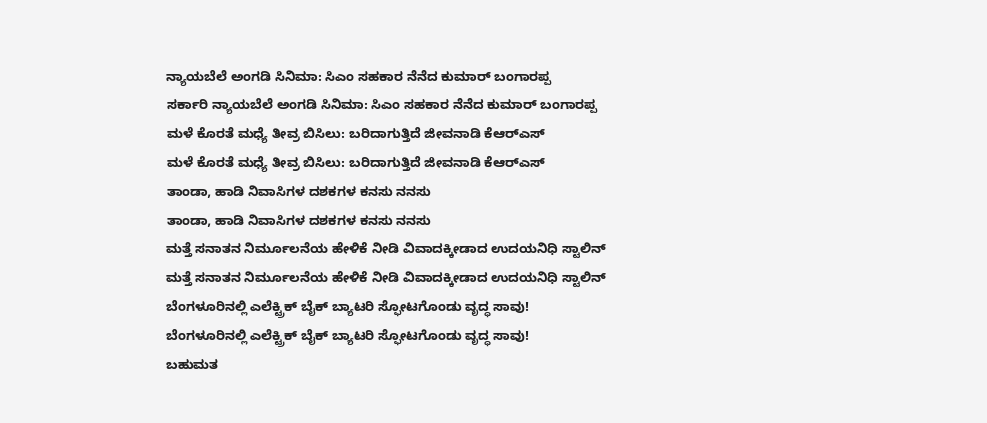ನ್ಯಾಯಬೆಲೆ ಅಂಗಡಿ ಸಿನಿಮಾ: ಸಿಎಂ ಸಹಕಾರ ನೆನೆದ ಕುಮಾರ್ ಬಂಗಾರಪ್ಪ
ಸರ್ಕಾರಿ ನ್ಯಾಯಬೆಲೆ ಅಂಗಡಿ ಸಿನಿಮಾ: ಸಿಎಂ ಸಹಕಾರ ನೆನೆದ ಕುಮಾರ್ ಬಂಗಾರಪ್ಪ
ಮಳೆ ಕೊರತೆ ಮಧ್ಯೆ ತೀವ್ರ ಬಿಸಿಲು: ಬರಿದಾಗುತ್ತಿದೆ ಜೀವನಾಡಿ ಕೆಆರ್‌ಎಸ್
ಮಳೆ ಕೊರತೆ ಮಧ್ಯೆ ತೀವ್ರ ಬಿಸಿಲು: ಬರಿದಾಗುತ್ತಿದೆ ಜೀವನಾಡಿ ಕೆಆರ್‌ಎಸ್
ತಾಂಡಾ, ಹಾಡಿ ನಿವಾಸಿಗಳ ದಶಕಗಳ ಕನಸು ನನಸು
ತಾಂಡಾ, ಹಾಡಿ ನಿವಾಸಿಗಳ ದಶಕಗಳ ಕನಸು ನನಸು
ಮತ್ತೆ ಸನಾತನ ನಿರ್ಮೂಲನೆಯ ಹೇಳಿಕೆ ನೀಡಿ ವಿವಾದಕ್ಕೀಡಾದ ಉದಯನಿಧಿ ಸ್ಟಾಲಿನ್
ಮತ್ತೆ ಸನಾತನ ನಿರ್ಮೂಲನೆಯ ಹೇಳಿಕೆ ನೀಡಿ ವಿವಾದಕ್ಕೀಡಾದ ಉದಯನಿಧಿ ಸ್ಟಾಲಿನ್
ಬೆಂಗಳೂರಿನಲ್ಲಿ ಎಲೆಕ್ಟ್ರಿಕ್ ಬೈಕ್ ಬ್ಯಾಟರಿ ಸ್ಫೋಟಗೊಂಡು ವೃದ್ಧ ಸಾವು!
ಬೆಂಗಳೂರಿನಲ್ಲಿ ಎಲೆಕ್ಟ್ರಿಕ್ ಬೈಕ್ ಬ್ಯಾಟರಿ ಸ್ಫೋಟಗೊಂಡು ವೃದ್ಧ ಸಾವು!
ಬಹುಮತ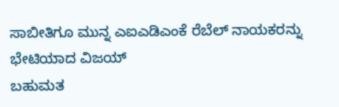ಸಾಬೀತಿಗೂ ಮುನ್ನ ಎಐಎಡಿಎಂಕೆ ರೆಬೆಲ್ ನಾಯಕರನ್ನು ಭೇಟಿಯಾದ ವಿಜಯ್
ಬಹುಮತ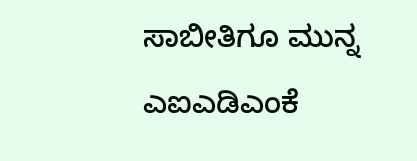ಸಾಬೀತಿಗೂ ಮುನ್ನ ಎಐಎಡಿಎಂಕೆ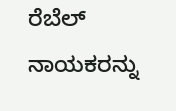ರೆಬೆಲ್ ನಾಯಕರನ್ನು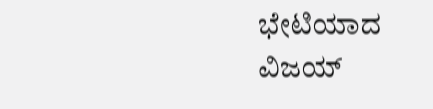ಭೇಟಿಯಾದ ವಿಜಯ್